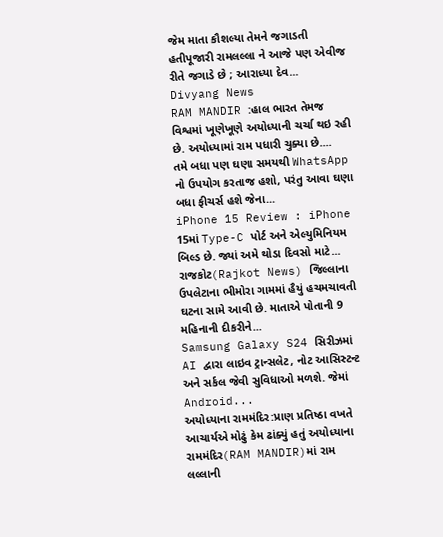જેમ માતા કૌશલ્યા તેમને જગાડતી હતીપૂજારી રામલલ્લા ને આજે પણ એવીજ રીતે જગાડે છે ; આરાધ્યા દેવ...
Divyang News
RAM MANDIR :હાલ ભારત તેમજ વિશ્વમાં ખૂણેખૂણે અયોધ્યાની ચર્ચા થઇ રહી છે. અયોધ્યામાં રામ પધારી ચુક્યા છે....
તમે બધા પણ ઘણા સમયથી WhatsApp નો ઉપયોગ કરતાજ હશો, પરંતુ આવા ઘણા બધા ફીચર્સ હશે જેના...
iPhone 15 Review : iPhone 15માં Type-C પોર્ટ અને એલ્યુમિનિયમ બિલ્ડ છે. જ્યાં અમે થોડા દિવસો માટે...
રાજકોટ(Rajkot News) જિલ્લાના ઉપલેટાના ભીમોરા ગામમાં હૈયું હચમચાવતી ઘટના સામે આવી છે. માતાએ પોતાની 9 મહિનાની દીકરીને...
Samsung Galaxy S24 સિરીઝમાં AI દ્વારા લાઇવ ટ્રાન્સલેટ, નોટ આસિસ્ટન્ટ અને સર્કલ જેવી સુવિધાઓ મળશે. જેમાં Android...
અયોધ્યાના રામમંદિર:પ્રાણ પ્રતિષ્ઠા વખતે આચાર્યએ મોઢું કેમ ઢાંક્યું હતું અયોધ્યાના રામમંદિર(RAM MANDIR)માં રામ લલ્લાની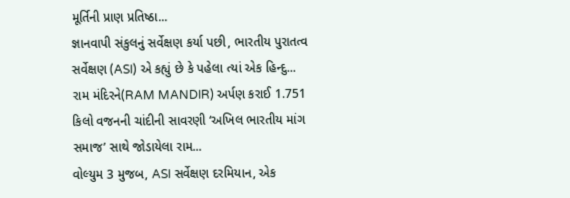મૂર્તિની પ્રાણ પ્રતિષ્ઠા...
જ્ઞાનવાપી સંકુલનું સર્વેક્ષણ કર્યા પછી, ભારતીય પુરાતત્વ સર્વેક્ષણ (ASI) એ કહ્યું છે કે પહેલા ત્યાં એક હિન્દુ...
રામ મંદિરને(RAM MANDIR) અર્પણ કરાઈ 1.751 કિલો વજનની ચાંદીની સાવરણી ‘અખિલ ભારતીય માંગ સમાજ’ સાથે જોડાયેલા રામ...
વોલ્યુમ 3 મુજબ, ASI સર્વેક્ષણ દરમિયાન, એક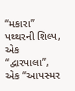“મકારા” પથ્થરની શિલ્પ, એક “દ્વારપાલા”, એક “આપસ્મર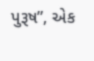પુરૂષ”, એક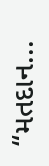“મતદાન...